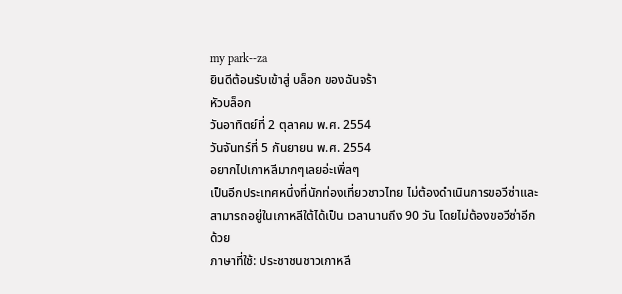my park--za
ยินดีต้อนรับเข้าสู่ บล็อก ของฉันจร้า
หัวบล็อก
วันอาทิตย์ที่ 2 ตุลาคม พ.ศ. 2554
วันจันทร์ที่ 5 กันยายน พ.ศ. 2554
อยากไปเกาหลีมากๆเลยอ่ะเพิ่ลๆ
เป็นอีกประเทศหนึ่งที่นักท่องเที่ยวชาวไทย ไม่ต้องดำเนินการขอวีซ่าและสามารถอยู่ในเกาหลีใต้ได้เป็น เวลานานถึง 90 วัน โดยไม่ต้องขอวีซ่าอีกด้วย
ภาษาที่ใช้: ประชาชนชาวเกาหลี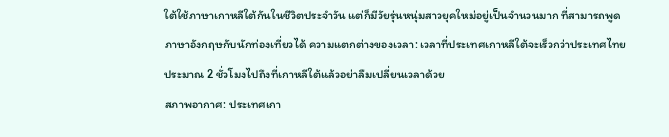ใต้ใช้ภาษาเกาหลีใต้กันในชีวิตประจำวัน แต่ก็มีวัยรุ่นหนุ่มสาวยุคใหม่อยู่เป็นจำนวนมาก ที่สามารถพูดภาษาอังกฤษกับนักท่องเที่ยวได้ ความแตกต่างของเวลา: เวลาที่ประเทศเกาหลีใต้จะเร็วกว่าประเทศไทยประมาณ 2 ชั่วโมงไปถึงที่เกาหลีใต้แล้วอย่าลืมเปลี่ยนเวลาด้วย
สภาพอากาศ: ประเทศเกา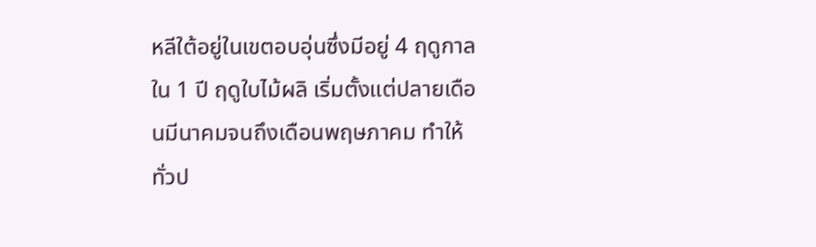หลีใต้อยู่ในเขตอบอุ่นซึ่งมีอยู่ 4 ฤดูกาลใน 1 ปี ฤดูใบไม้ผลิ เริ่มตั้งแต่ปลายเดือนมีนาคมจนถึงเดือนพฤษภาคม ทำให้ทั่วป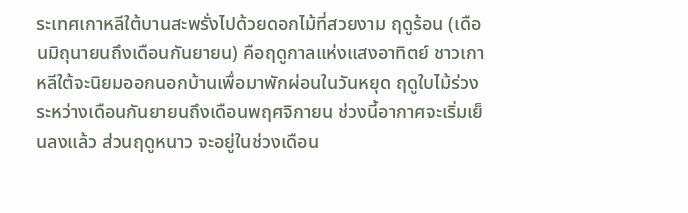ระเทศเกาหลีใต้บานสะพรั่งไปด้วยดอกไม้ที่สวยงาม ฤดูร้อน (เดือนมิถุนายนถึงเดือนกันยายน) คือฤดูกาลแห่งแสงอาทิตย์ ชาวเกาหลีใต้จะนิยมออกนอกบ้านเพื่อมาพักผ่อนในวันหยุด ฤดูใบไม้ร่วง ระหว่างเดือนกันยายนถึงเดือนพฤศจิกายน ช่วงนี้อากาศจะเริ่มเย็นลงแล้ว ส่วนฤดูหนาว จะอยู่ในช่วงเดือน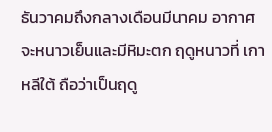ธันวาคมถึงกลางเดือนมีนาคม อากาศจะหนาวเย็นและมีหิมะตก ฤดูหนาวที่ เกาหลีใต้ ถือว่าเป็นฤดู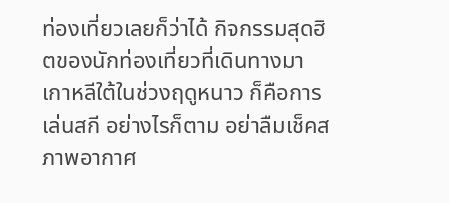ท่องเที่ยวเลยก็ว่าได้ กิจกรรมสุดฮิตของนักท่องเที่ยวที่เดินทางมาเกาหลีใต้ในช่วงฤดูหนาว ก็คือการเล่นสกี อย่างไรก็ตาม อย่าลืมเช็คสภาพอากาศ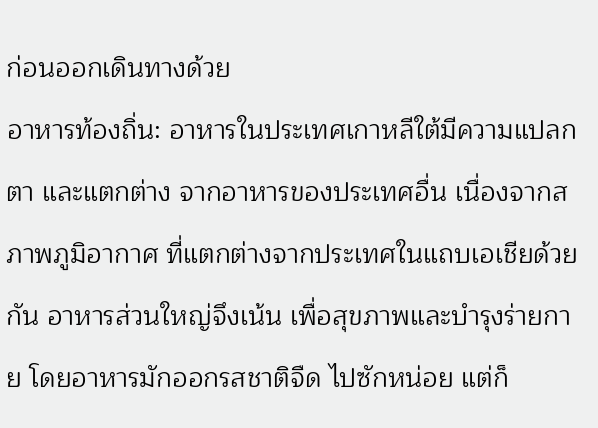ก่อนออกเดินทางด้วย
อาหารท้องถิ่น: อาหารในประเทศเกาหลีใต้มีความแปลกตา และแตกต่าง จากอาหารของประเทศอื่น เนื่องจากสภาพภูมิอากาศ ที่แตกต่างจากประเทศในแถบเอเชียด้วยกัน อาหารส่วนใหญ่จึงเน้น เพื่อสุขภาพและบำรุงร่ายกาย โดยอาหารมักออกรสชาติจืด ไปซักหน่อย แต่ก็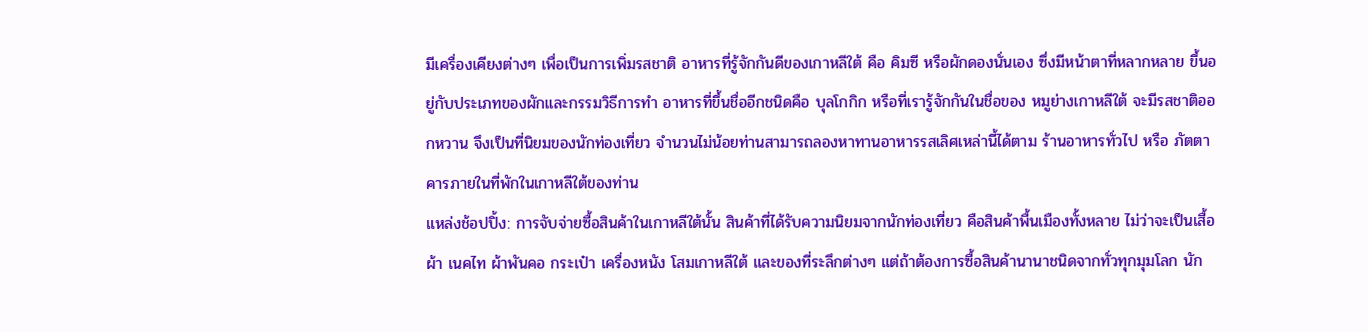มีเครื่องเคียงต่างๆ เพื่อเป็นการเพิ่มรสชาติ อาหารที่รู้จักกันดีของเกาหลีใต้ คือ คิมซี หรือผักดองนั่นเอง ซึ่งมีหน้าตาที่หลากหลาย ขึ้นอยู่กับประเภทของผักและกรรมวิธีการทำ อาหารที่ขึ้นชื่ออีกชนิดคือ บุลโกกิก หรือที่เรารู้จักกันในชื่อของ หมูย่างเกาหลีใต้ จะมีรสชาติออกหวาน จึงเป็นที่นิยมของนักท่องเที่ยว จำนวนไม่น้อยท่านสามารถลองหาทานอาหารรสเลิศเหล่านี้ได้ตาม ร้านอาหารทั่วไป หรือ ภัตตาคารภายในที่พักในเกาหลีใต้ของท่าน
แหล่งช้อปปิ้ง: การจับจ่ายซื้อสินค้าในเกาหลีใต้นั้น สินค้าที่ได้รับความนิยมจากนักท่องเที่ยว คือสินค้าพื้นเมืองทั้งหลาย ไม่ว่าจะเป็นเสื้อผ้า เนคไท ผ้าพันคอ กระเป๋า เครื่องหนัง โสมเกาหลีใต้ และของที่ระลึกต่างๆ แต่ถ้าต้องการซื้อสินค้านานาชนิดจากทั่วทุกมุมโลก นัก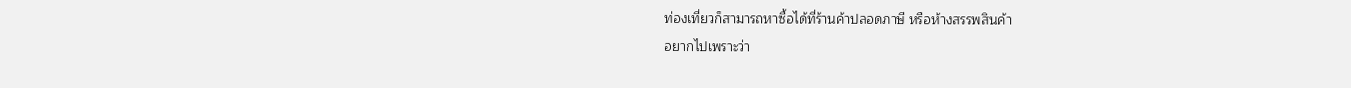ท่องเที่ยวก็สามารถหาซื้อได้ที่ร้านค้าปลอดภาษี หรือห้างสรรพสินค้า
อยากไปเพราะว่า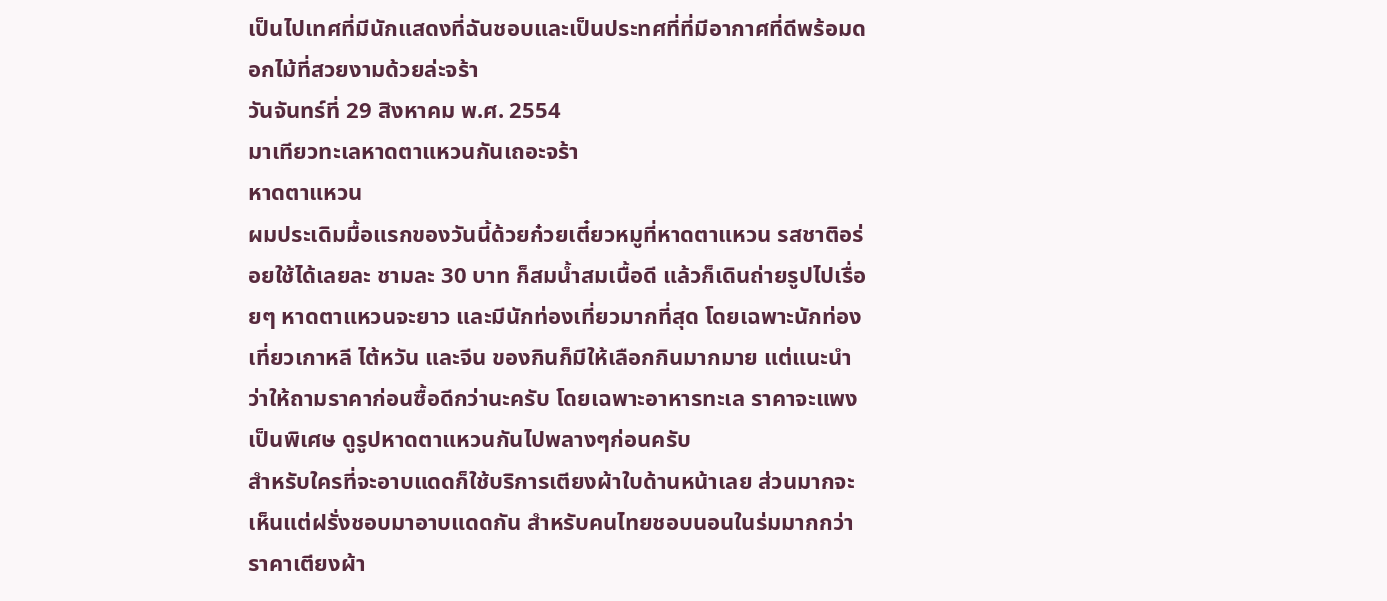เป็นไปเทศที่มีนักแสดงที่ฉันชอบและเป็นประทศที่ที่มีอากาศที่ดีพร้อมดอกไม้ที่สวยงามด้วยล่ะจร้า
วันจันทร์ที่ 29 สิงหาคม พ.ศ. 2554
มาเทียวทะเลหาดตาแหวนกันเถอะจร้า
หาดตาแหวน
ผมประเดิมมื้อแรกของวันนี้ด้วยก๋วยเตี๋ยวหมูที่หาดตาแหวน รสชาติอร่อยใช้ได้เลยละ ชามละ 30 บาท ก็สมน้ำสมเนื้อดี แล้วก็เดินถ่ายรูปไปเรื่อยๆ หาดตาแหวนจะยาว และมีนักท่องเที่ยวมากที่สุด โดยเฉพาะนักท่องเที่ยวเกาหลี ไต้หวัน และจีน ของกินก็มีให้เลือกกินมากมาย แต่แนะนำว่าให้ถามราคาก่อนซื้อดีกว่านะครับ โดยเฉพาะอาหารทะเล ราคาจะแพงเป็นพิเศษ ดูรูปหาดตาแหวนกันไปพลางๆก่อนครับ
สำหรับใครที่จะอาบแดดก็ใช้บริการเตียงผ้าใบด้านหน้าเลย ส่วนมากจะเห็นแต่ฝรั่งชอบมาอาบแดดกัน สำหรับคนไทยชอบนอนในร่มมากกว่า ราคาเตียงผ้า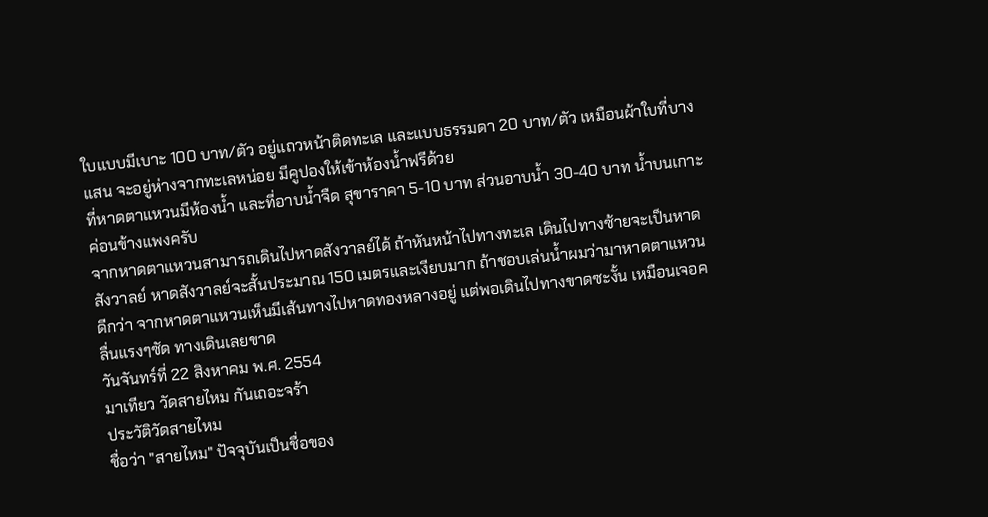ใบแบบมีเบาะ 100 บาท/ตัว อยู่แถวหน้าติดทะเล และแบบธรรมดา 20 บาท/ตัว เหมือนผ้าใบที่บางแสน จะอยู่ห่างจากทะเลหน่อย มีคูปองให้เข้าห้องน้ำฟรีด้วย
ที่หาดตาแหวนมีห้องน้ำ และที่อาบน้ำจืด สุขาราคา 5-10 บาท ส่วนอาบน้ำ 30-40 บาท น้ำบนเกาะค่อนข้างแพงครับ
จากหาดตาแหวนสามารถเดินไปหาดสังวาลย์ได้ ถ้าหันหน้าไปทางทะเล เดินไปทางซ้ายจะเป็นหาดสังวาลย์ หาดสังวาลย์จะสั้นประมาณ 150 เมตรและเงียบมาก ถ้าชอบเล่นน้ำผมว่ามาหาดตาแหวนดีกว่า จากหาดตาแหวนเห็นมีเส้นทางไปหาดทองหลางอยู่ แต่พอเดินไปทางขาดซะงั้น เหมือนเจอคลื่นแรงๆซัด ทางเดินเลยขาด
วันจันทร์ที่ 22 สิงหาคม พ.ศ. 2554
มาเทียว วัดสายไหม กันเถอะจร้า
ประวัติวัดสายไหม
ชื่อว่า "สายไหม" ปัจจุบันเป็นชื่อของ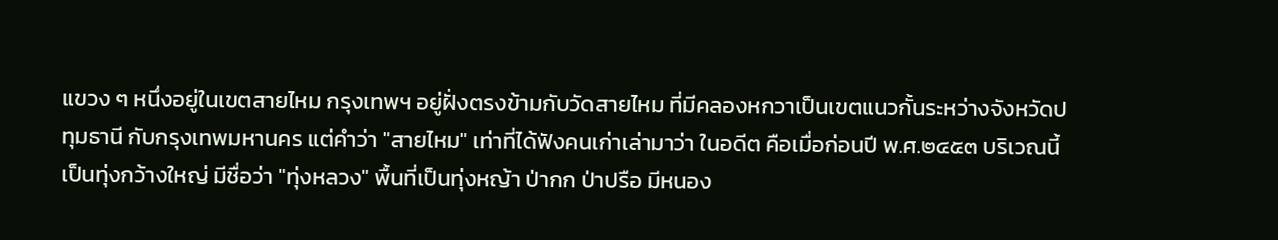แขวง ๆ หนึ่งอยู่ในเขตสายไหม กรุงเทพฯ อยู่ฝั่งตรงข้ามกับวัดสายไหม ที่มีคลองหกวาเป็นเขตแนวกั้นระหว่างจังหวัดปทุมธานี กับกรุงเทพมหานคร แต่คำว่า "สายไหม" เท่าที่ได้ฟังคนเก่าเล่ามาว่า ในอดีต คือเมื่อก่อนปี พ.ศ.๒๔๕๓ บริเวณนี้เป็นทุ่งกว้างใหญ่ มีชื่อว่า "ทุ่งหลวง" พื้นที่เป็นทุ่งหญ้า ป่ากก ป่าปรือ มีหนอง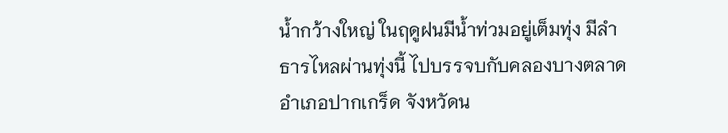น้ำกว้างใหญ่ ในฤดูฝนมีน้ำท่วมอยู่เต็มทุ่ง มีลำธารไหลผ่านทุ่งนี้ ไปบรรจบกับคลองบางตลาด อำเภอปากเกร็ด จังหวัดน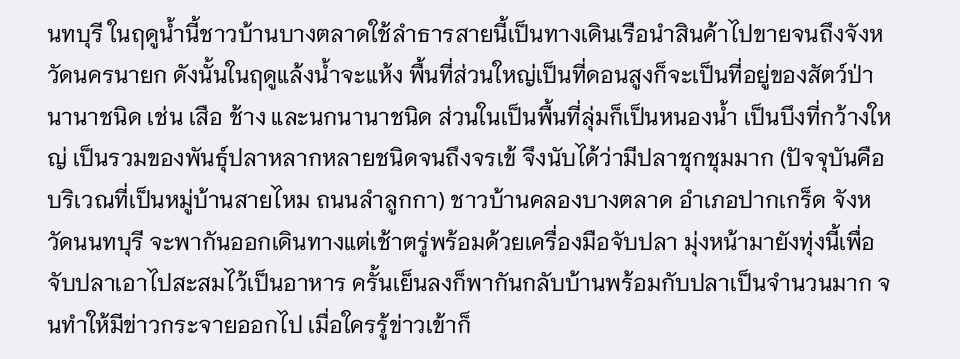นทบุรี ในฤดูน้ำนี้ชาวบ้านบางตลาดใช้ลำธารสายนี้เป็นทางเดินเรือนำสินค้าไปขายจนถึงจังหวัดนครนายก ดังนั้นในฤดูแล้งน้ำจะแห้ง พื้นที่ส่วนใหญ่เป็นที่ดอนสูงก็จะเป็นที่อยู่ของสัตว์ป่านานาชนิด เช่น เสือ ช้าง และนกนานาชนิด ส่วนในเป็นพื้นที่ลุ่มก็เป็นหนองน้ำ เป็นบึงที่กว้างใหญ่ เป็นรวมของพันธุ์ปลาหลากหลายชนิดจนถึงจรเข้ จึงนับได้ว่ามีปลาชุกชุมมาก (ปัจจุบันคือบริเวณที่เป็นหมู่บ้านสายไหม ถนนลำลูกกา) ชาวบ้านคลองบางตลาด อำเภอปากเกร็ด จังหวัดนนทบุรี จะพากันออกเดินทางแต่เช้าตรู่พร้อมด้วยเครื่องมือจับปลา มุ่งหน้ามายังทุ่งนี้เพื่อจับปลาเอาไปสะสมไว้เป็นอาหาร ครั้นเย็นลงก็พากันกลับบ้านพร้อมกับปลาเป็นจำนวนมาก จนทำให้มีข่าวกระจายออกไป เมื่อใครรู้ข่าวเข้าก็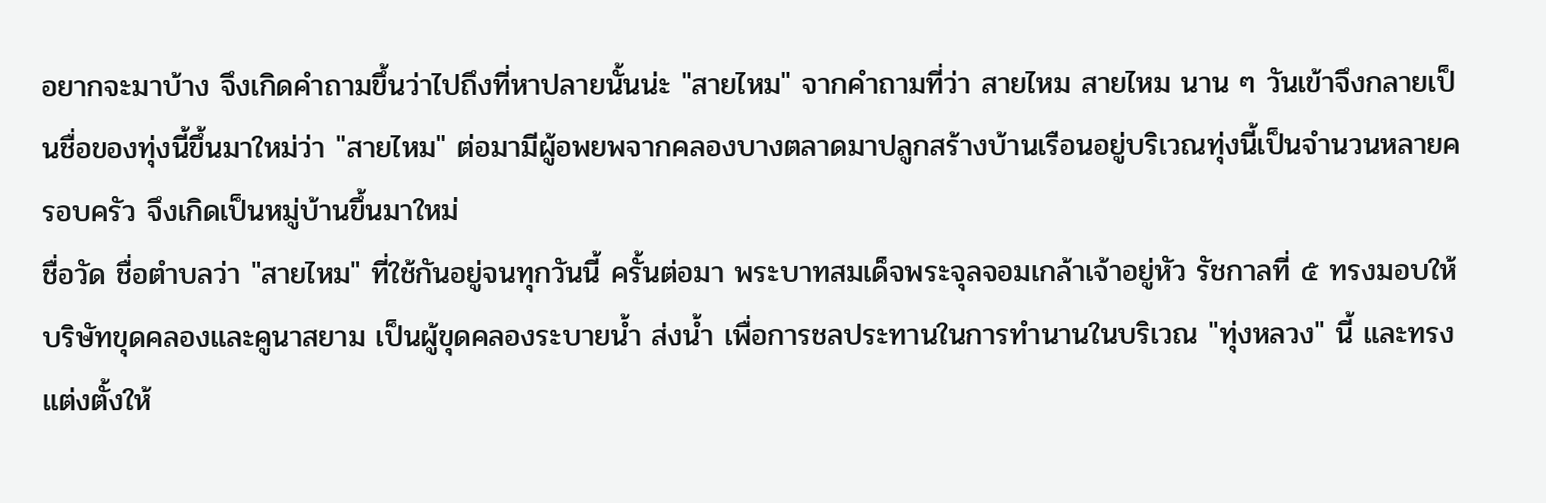อยากจะมาบ้าง จึงเกิดคำถามขึ้นว่าไปถึงที่หาปลายนั้นน่ะ "สายไหม" จากคำถามที่ว่า สายไหม สายไหม นาน ๆ วันเข้าจึงกลายเป็นชื่อของทุ่งนี้ขึ้นมาใหม่ว่า "สายไหม" ต่อมามีผู้อพยพจากคลองบางตลาดมาปลูกสร้างบ้านเรือนอยู่บริเวณทุ่งนี้เป็นจำนวนหลายครอบครัว จึงเกิดเป็นหมู่บ้านขึ้นมาใหม่
ชื่อวัด ชื่อตำบลว่า "สายไหม" ที่ใช้กันอยู่จนทุกวันนี้ ครั้นต่อมา พระบาทสมเด็จพระจุลจอมเกล้าเจ้าอยู่หัว รัชกาลที่ ๕ ทรงมอบให้บริษัทขุดคลองและคูนาสยาม เป็นผู้ขุดคลองระบายน้ำ ส่งน้ำ เพื่อการชลประทานในการทำนานในบริเวณ "ทุ่งหลวง" นี้ และทรงแต่งตั้งให้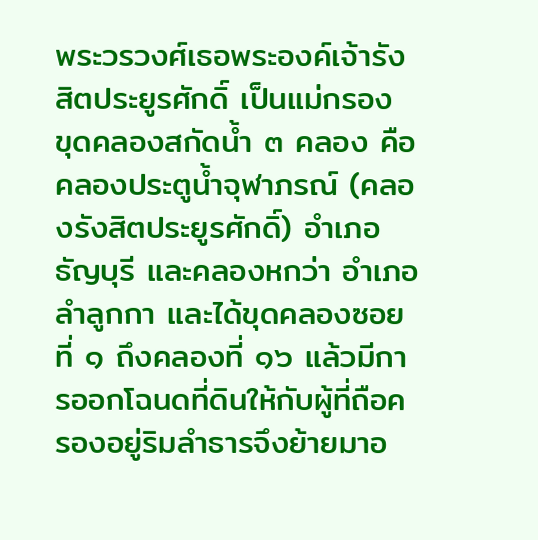พระวรวงศ์เธอพระองค์เจ้ารังสิตประยูรศักดิ์ เป็นแม่กรอง ขุดคลองสกัดน้ำ ๓ คลอง คือ คลองประตูน้ำจุฬาภรณ์ (คลองรังสิตประยูรศักดิ์) อำเภอธัญบุรี และคลองหกว่า อำเภอลำลูกกา และได้ขุดคลองซอยที่ ๑ ถึงคลองที่ ๑๖ แล้วมีการออกโฉนดที่ดินให้กับผู้ที่ถือครองอยู่ริมลำธารจึงย้ายมาอ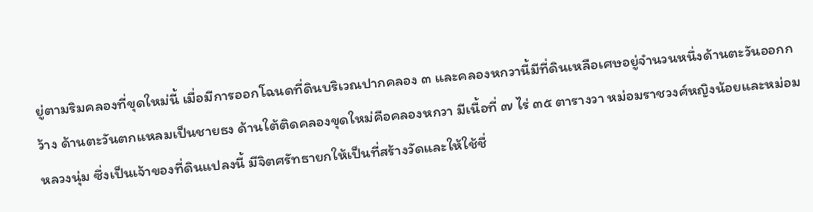ยู่ตามริมคลองที่ขุดใหม่นี้ เมื่อมีการออกโฉนดที่ดินบริเวณปากคลอง ๓ และคลองหกวานี้มีที่ดินเหลือเศษอยู่จำนวนหนึ่งด้านตะวันออกกว้าง ด้านตะวันตกแหลมเป็นชายธง ด้านใต้ติดคลองขุดใหม่คือคลองหกวา มีเนื้อที่ ๗ ไร่ ๓๕ ตารางวา หม่อมราชวงศ์หญิงน้อยและหม่อมหลวงนุ่ม ซึ่งเป็นเจ้าของที่ดินแปลงนี้ มีจิตศรัทธายกให้เป็นที่สร้างวัดและให้ใช้ชื่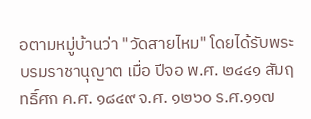อตามหมู่บ้านว่า "วัดสายไหม" โดยได้รับพระบรมราชานุญาต เมื่อ ปีจอ พ.ศ. ๒๔๔๑ สัมฤทธิ์ศก ค.ศ. ๑๘๔๙ จ.ศ. ๑๒๖๐ ร.ศ.๑๑๗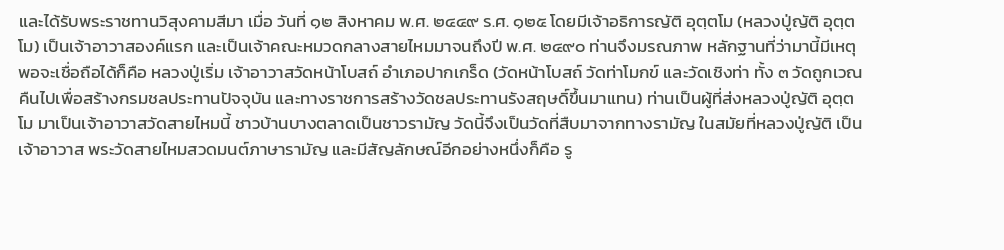และได้รับพระราชทานวิสุงคามสีมา เมื่อ วันที่ ๑๒ สิงหาคม พ.ศ. ๒๔๔๙ ร.ศ. ๑๒๕ โดยมีเจ้าอธิการญัติ อุตฺตโม (หลวงปู่ญัติ อุตฺตโม) เป็นเจ้าอาวาสองค์แรก และเป็นเจ้าคณะหมวดกลางสายไหมมาจนถึงปี พ.ศ. ๒๔๙๐ ท่านจึงมรณภาพ หลักฐานที่ว่ามานี้มีเหตุพอจะเชื่อถือได้ก็คือ หลวงปู่เริ่ม เจ้าอาวาสวัดหน้าโบสถ์ อำเภอปากเกร็ด (วัดหน้าโบสถ์ วัดท่าโมกข์ และวัดเชิงท่า ทั้ง ๓ วัดถูกเวณคืนไปเพื่อสร้างกรมชลประทานปัจจุบัน และทางราชการสร้างวัดชลประทานรังสฤษดิ์ขึ้นมาแทน) ท่านเป็นผู้ที่ส่งหลวงปู่ญัติ อุตฺตโม มาเป็นเจ้าอาวาสวัดสายไหมนี้ ชาวบ้านบางตลาดเป็นชาวรามัญ วัดนี้จึงเป็นวัดที่สืบมาจากทางรามัญ ในสมัยที่หลวงปู่ญัติ เป็นเจ้าอาวาส พระวัดสายไหมสวดมนต์ภาษารามัญ และมีสัญลักษณ์อีกอย่างหนึ่งก็คือ รู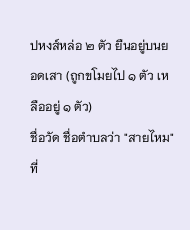ปหงส์หล่อ ๒ ตัว ยืนอยู่บนยอดเสา (ถูกขโมยไป ๑ ตัว เหลืออยู่ ๑ ตัว)
ชื่อวัด ชื่อตำบลว่า "สายไหม" ที่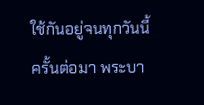ใช้กันอยู่จนทุกวันนี้ ครั้นต่อมา พระบา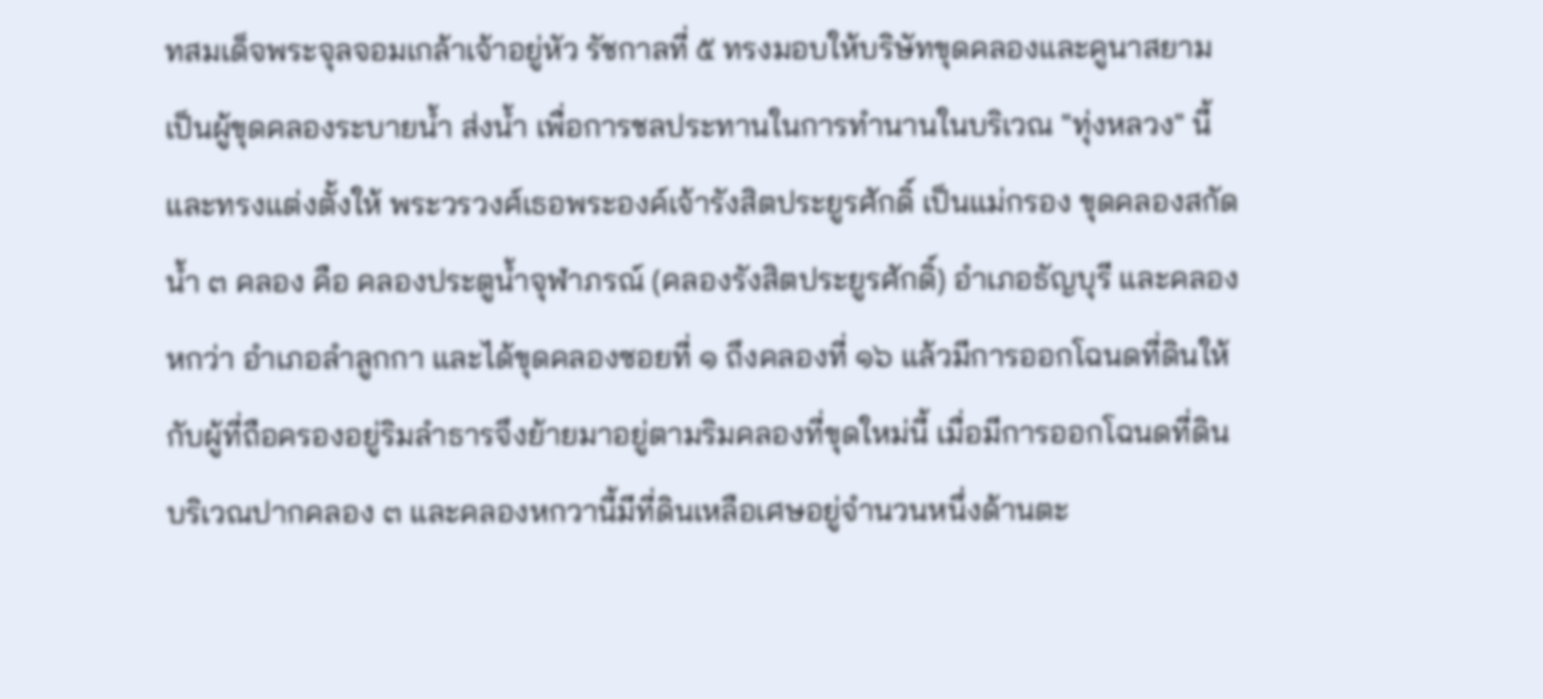ทสมเด็จพระจุลจอมเกล้าเจ้าอยู่หัว รัชกาลที่ ๕ ทรงมอบให้บริษัทขุดคลองและคูนาสยาม เป็นผู้ขุดคลองระบายน้ำ ส่งน้ำ เพื่อการชลประทานในการทำนานในบริเวณ "ทุ่งหลวง" นี้ และทรงแต่งตั้งให้ พระวรวงศ์เธอพระองค์เจ้ารังสิตประยูรศักดิ์ เป็นแม่กรอง ขุดคลองสกัดน้ำ ๓ คลอง คือ คลองประตูน้ำจุฬาภรณ์ (คลองรังสิตประยูรศักดิ์) อำเภอธัญบุรี และคลองหกว่า อำเภอลำลูกกา และได้ขุดคลองซอยที่ ๑ ถึงคลองที่ ๑๖ แล้วมีการออกโฉนดที่ดินให้กับผู้ที่ถือครองอยู่ริมลำธารจึงย้ายมาอยู่ตามริมคลองที่ขุดใหม่นี้ เมื่อมีการออกโฉนดที่ดินบริเวณปากคลอง ๓ และคลองหกวานี้มีที่ดินเหลือเศษอยู่จำนวนหนึ่งด้านตะ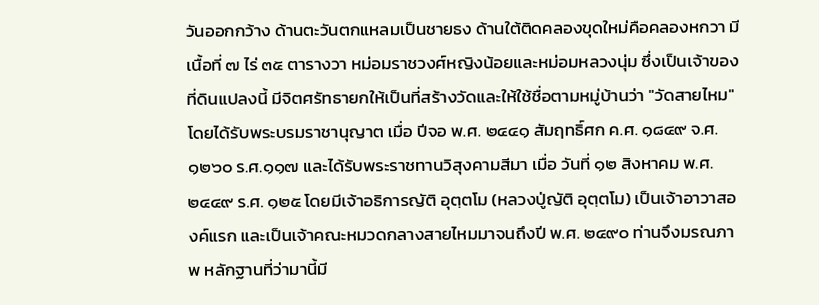วันออกกว้าง ด้านตะวันตกแหลมเป็นชายธง ด้านใต้ติดคลองขุดใหม่คือคลองหกวา มีเนื้อที่ ๗ ไร่ ๓๕ ตารางวา หม่อมราชวงศ์หญิงน้อยและหม่อมหลวงนุ่ม ซึ่งเป็นเจ้าของที่ดินแปลงนี้ มีจิตศรัทธายกให้เป็นที่สร้างวัดและให้ใช้ชื่อตามหมู่บ้านว่า "วัดสายไหม" โดยได้รับพระบรมราชานุญาต เมื่อ ปีจอ พ.ศ. ๒๔๔๑ สัมฤทธิ์ศก ค.ศ. ๑๘๔๙ จ.ศ. ๑๒๖๐ ร.ศ.๑๑๗ และได้รับพระราชทานวิสุงคามสีมา เมื่อ วันที่ ๑๒ สิงหาคม พ.ศ. ๒๔๔๙ ร.ศ. ๑๒๕ โดยมีเจ้าอธิการญัติ อุตฺตโม (หลวงปู่ญัติ อุตฺตโม) เป็นเจ้าอาวาสองค์แรก และเป็นเจ้าคณะหมวดกลางสายไหมมาจนถึงปี พ.ศ. ๒๔๙๐ ท่านจึงมรณภาพ หลักฐานที่ว่ามานี้มี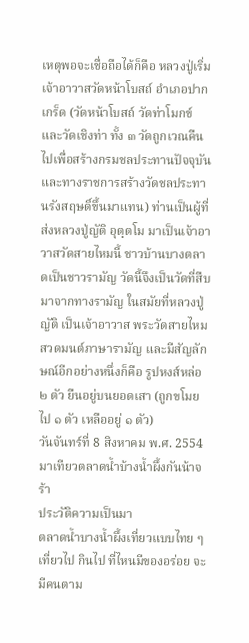เหตุพอจะเชื่อถือได้ก็คือ หลวงปู่เริ่ม เจ้าอาวาสวัดหน้าโบสถ์ อำเภอปากเกร็ด (วัดหน้าโบสถ์ วัดท่าโมกข์ และวัดเชิงท่า ทั้ง ๓ วัดถูกเวณคืนไปเพื่อสร้างกรมชลประทานปัจจุบัน และทางราชการสร้างวัดชลประทานรังสฤษดิ์ขึ้นมาแทน) ท่านเป็นผู้ที่ส่งหลวงปู่ญัติ อุตฺตโม มาเป็นเจ้าอาวาสวัดสายไหมนี้ ชาวบ้านบางตลาดเป็นชาวรามัญ วัดนี้จึงเป็นวัดที่สืบมาจากทางรามัญ ในสมัยที่หลวงปู่ญัติ เป็นเจ้าอาวาส พระวัดสายไหมสวดมนต์ภาษารามัญ และมีสัญลักษณ์อีกอย่างหนึ่งก็คือ รูปหงส์หล่อ ๒ ตัว ยืนอยู่บนยอดเสา (ถูกขโมยไป ๑ ตัว เหลืออยู่ ๑ ตัว)
วันจันทร์ที่ 8 สิงหาคม พ.ศ. 2554
มาเทียวตลาดน้ำบ้างน้ำผึ้งกันน้าจร้า
ประวัติความเป็นมา
ตลาดน้ำบางน้ำผึ้งเที่ยวแบบไทย ๆ เที่ยวไป กินไป ที่ไหนมีของอร่อย จะมีคนตาม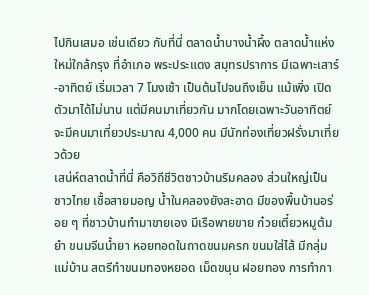ไปกินเสมอ เช่นเดียว กับที่นี่ ตลาดน้ำบางน้ำผึ้ง ตลาดน้ำแห่งใหม่ใกล้กรุง ที่อำเภอ พระประแดง สมุทรปราการ มีเฉพาะเสาร์-อาทิตย์ เริ่มเวลา 7 โมงเช้า เป็นต้นไปจนถึงเย็น แม้เพิ่ง เปิดตัวมาได้ไม่นาน แต่มีคนมาเที่ยวกัน มากโดยเฉพาะวันอาทิตย์จะมีคนมาเที่ยวประมาณ 4,000 คน มีนักท่องเที่ยวฝรั่งมาเที่ยวด้วย
เสน่ห์ตลาดน้ำที่นี่ คือวิถีชีวิตชาวบ้านริมคลอง ส่วนใหญ่เป็นชาวไทย เชื้อสายมอญ น้ำในคลองยังสะอาด มีของพื้นบ้านอร่อย ๆ ที่ชาวบ้านทำมาขายเอง มีเรือพายขาย ก๋วยเตี๋ยวหมูต้มยำ ขนมจีนน้ำยา หอยทอดในถาดขนมครก ขนมใส่ไส้ มีกลุ่มแม่บ้าน สตรีทำขนมทองหยอด เม็ดขนุน ฝอยทอง การทำกา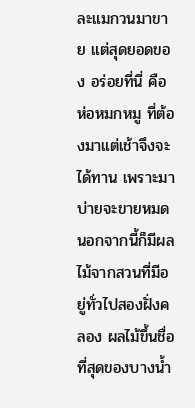ละแมกวนมาขาย แต่สุดยอดของ อร่อยที่นี่ คือ ห่อหมกหมู ที่ต้องมาแต่เช้าจึงจะได้ทาน เพราะมาบ่ายจะขายหมด นอกจากนี้ก็มีผลไม้จากสวนที่มีอยู่ทั่วไปสองฝั่งคลอง ผลไม้ขึ้นชื่อที่สุดของบางน้ำ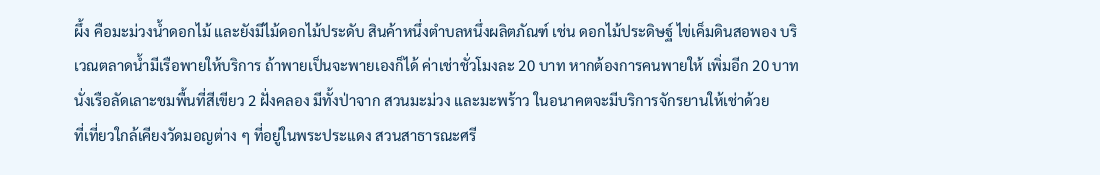ผึ้ง คือมะม่วงน้ำดอกไม้ และยังมีไม้ดอกไม้ประดับ สินค้าหนึ่งตำบลหนึ่งผลิตภัณฑ์ เช่น ดอกไม้ประดิษฐ์ ไข่เค็มดินสอพอง บริเวณตลาดน้ำมีเรือพายให้บริการ ถ้าพายเป็นจะพายเองก็ได้ ค่าเช่าชั่วโมงละ 20 บาท หากต้องการคนพายให้ เพิ่มอีก 20 บาท นั่งเรือลัดเลาะชมพื้นที่สีเขียว 2 ฝั่งคลอง มีทั้งป่าจาก สวนมะม่วง และมะพร้าว ในอนาคตจะมีบริการจักรยานให้เช่าด้วย
ที่เที่ยวใกล้เคียงวัดมอญต่าง ๆ ที่อยู่ในพระประแดง สวนสาธารณะศรี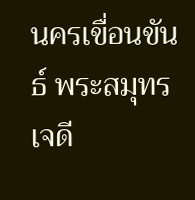นครเขื่อนขันธ์ พระสมุทรเจดี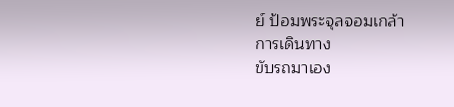ย์ ป้อมพระจุลจอมเกล้า
การเดินทาง
ขับรถมาเอง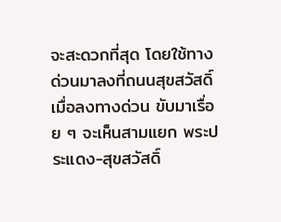จะสะดวกที่สุด โดยใช้ทางด่วนมาลงที่ถนนสุขสวัสดิ์ เมื่อลงทางด่วน ขับมาเรื่อย ๆ จะเห็นสามแยก พระประแดง-สุขสวัสดิ์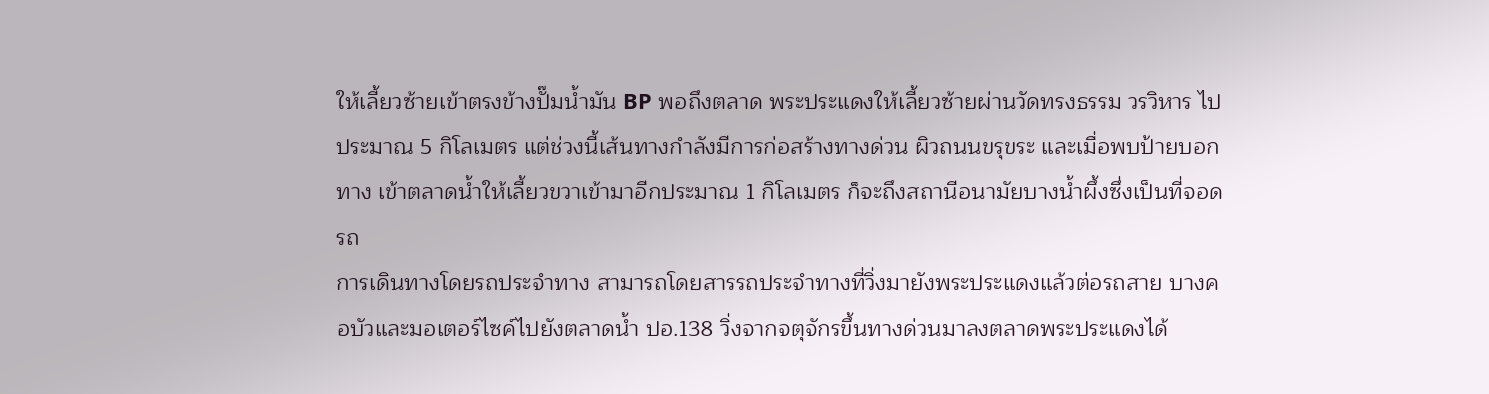ให้เลี้ยวซ้ายเข้าตรงข้างปั๊มน้ำมัน BP พอถึงตลาด พระประแดงให้เลี้ยวซ้ายผ่านวัดทรงธรรม วรวิหาร ไปประมาณ 5 กิโลเมตร แต่ช่วงนี้เส้นทางกำลังมีการก่อสร้างทางด่วน ผิวถนนขรุขระ และเมื่อพบป้ายบอกทาง เข้าตลาดน้ำให้เลี้ยวขวาเข้ามาอีกประมาณ 1 กิโลเมตร ก็จะถึงสถานีอนามัยบางน้ำผึ้งซึ่งเป็นที่จอดรถ
การเดินทางโดยรถประจำทาง สามารถโดยสารรถประจำทางที่วิ่งมายังพระประแดงแล้วต่อรถสาย บางคอบัวและมอเตอร์ไซค์ไปยังตลาดน้ำ ปอ.138 วิ่งจากจตุจักรขึ้นทางด่วนมาลงตลาดพระประแดงได้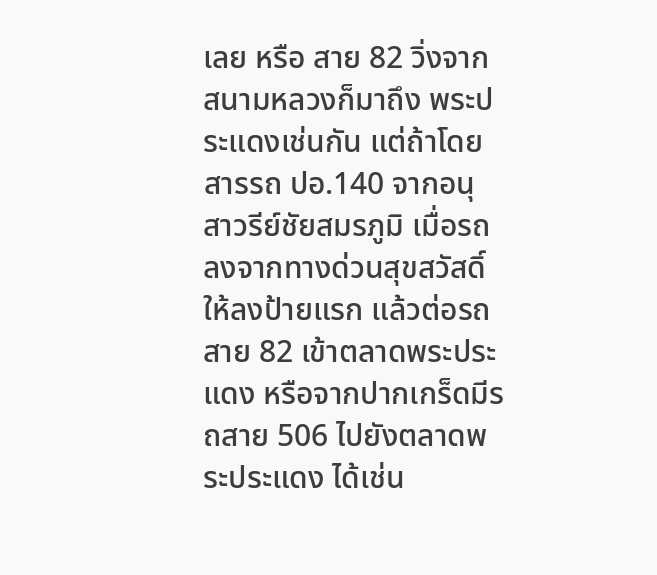เลย หรือ สาย 82 วิ่งจากสนามหลวงก็มาถึง พระประแดงเช่นกัน แต่ถ้าโดยสารรถ ปอ.140 จากอนุสาวรีย์ชัยสมรภูมิ เมื่อรถลงจากทางด่วนสุขสวัสดิ์ ให้ลงป้ายแรก แล้วต่อรถสาย 82 เข้าตลาดพระประแดง หรือจากปากเกร็ดมีรถสาย 506 ไปยังตลาดพระประแดง ได้เช่น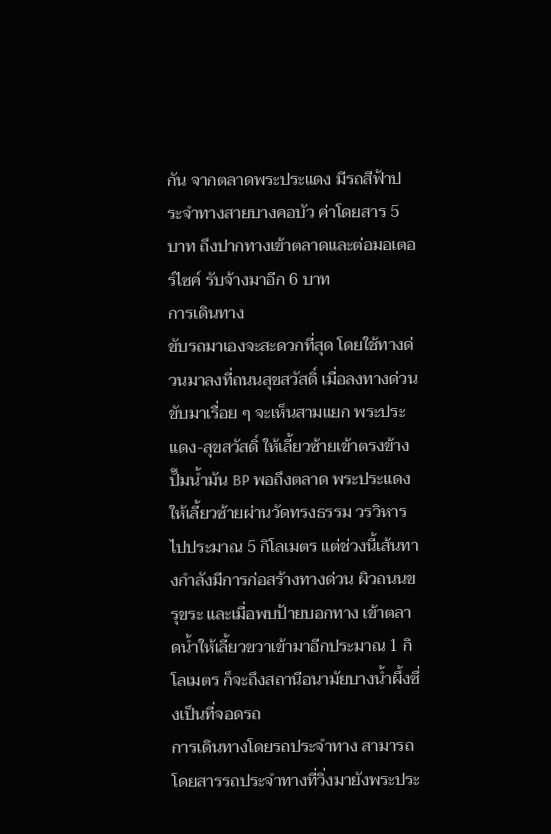กัน จากตลาดพระประแดง มีรถสีฟ้าประจำทางสายบางคอบัว ค่าโดยสาร 5 บาท ถึงปากทางเข้าตลาดและต่อมอเตอร์ไซค์ รับจ้างมาอีก 6 บาท
การเดินทาง
ขับรถมาเองจะสะดวกที่สุด โดยใช้ทางด่วนมาลงที่ถนนสุขสวัสดิ์ เมื่อลงทางด่วน ขับมาเรื่อย ๆ จะเห็นสามแยก พระประแดง-สุขสวัสดิ์ ให้เลี้ยวซ้ายเข้าตรงข้างปั๊มน้ำมัน BP พอถึงตลาด พระประแดงให้เลี้ยวซ้ายผ่านวัดทรงธรรม วรวิหาร ไปประมาณ 5 กิโลเมตร แต่ช่วงนี้เส้นทางกำลังมีการก่อสร้างทางด่วน ผิวถนนขรุขระ และเมื่อพบป้ายบอกทาง เข้าตลาดน้ำให้เลี้ยวขวาเข้ามาอีกประมาณ 1 กิโลเมตร ก็จะถึงสถานีอนามัยบางน้ำผึ้งซึ่งเป็นที่จอดรถ
การเดินทางโดยรถประจำทาง สามารถโดยสารรถประจำทางที่วิ่งมายังพระประ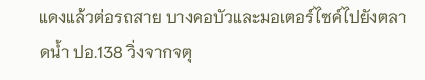แดงแล้วต่อรถสาย บางคอบัวและมอเตอร์ไซค์ไปยังตลาดน้ำ ปอ.138 วิ่งจากจตุ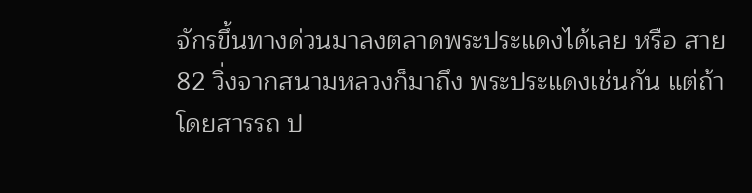จักรขึ้นทางด่วนมาลงตลาดพระประแดงได้เลย หรือ สาย 82 วิ่งจากสนามหลวงก็มาถึง พระประแดงเช่นกัน แต่ถ้าโดยสารรถ ป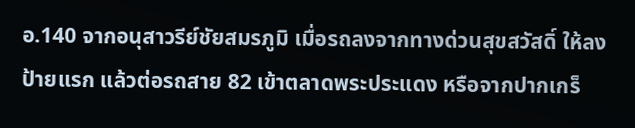อ.140 จากอนุสาวรีย์ชัยสมรภูมิ เมื่อรถลงจากทางด่วนสุขสวัสดิ์ ให้ลงป้ายแรก แล้วต่อรถสาย 82 เข้าตลาดพระประแดง หรือจากปากเกร็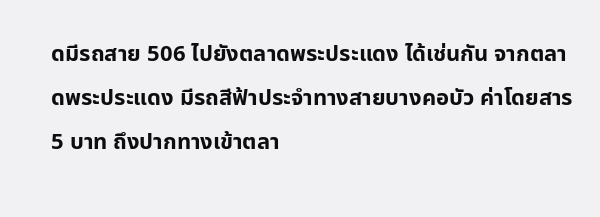ดมีรถสาย 506 ไปยังตลาดพระประแดง ได้เช่นกัน จากตลาดพระประแดง มีรถสีฟ้าประจำทางสายบางคอบัว ค่าโดยสาร 5 บาท ถึงปากทางเข้าตลา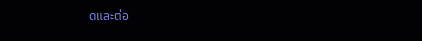ดและต่อ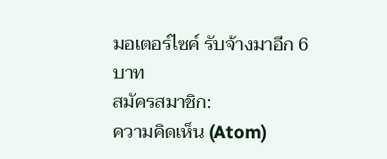มอเตอร์ไซค์ รับจ้างมาอีก 6 บาท
สมัครสมาชิก:
ความคิดเห็น (Atom)